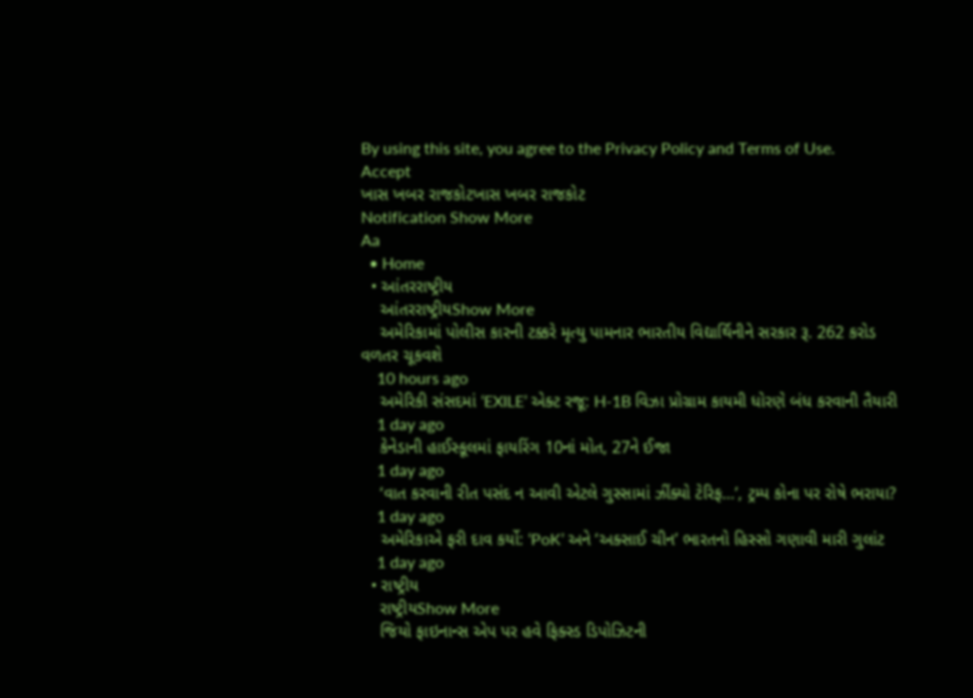By using this site, you agree to the Privacy Policy and Terms of Use.
Accept
ખાસ ખબર રાજકોટખાસ ખબર રાજકોટ
Notification Show More
Aa
  • Home
  • આંતરરાષ્ટ્રીય
    આંતરરાષ્ટ્રીયShow More
    અમેરિકામાં પોલીસ કારની ટક્કરે મૃત્યુ પામનાર ભારતીય વિદ્યાર્થિનીને સરકાર રૂ. 262 કરોડ વળતર ચૂકવશે
    10 hours ago
    અમેરિકી સંસદમાં ‘EXILE’ એક્ટ રજૂ: H-1B વિઝા પ્રોગ્રામ કાયમી ધોરણે બંધ કરવાની તૈયારી
    1 day ago
    કેનેડાની હાઈસ્કૂલમાં ફાયરિંગ 10નાં મોત, 27ને ઈજા
    1 day ago
    ‘વાત કરવાની રીત પસંદ ન આવી એટલે ગુસ્સામાં ઝીંક્યો ટેરિફ…’, ટ્રમ્પ કોના પર રોષે ભરાયા?
    1 day ago
    અમેરિકાએ ફરી દાવ કર્યો: ‘PoK’ અને ‘અક્સાઈ ચીન’ ભારતનો હિસ્સો ગણાવી મારી ગુલાંટ
    1 day ago
  • રાષ્ટ્રીય
    રાષ્ટ્રીયShow More
    જિયો ફાઇનાન્સ એપ પર હવે ફિક્સ્ડ ડિપોઝિટની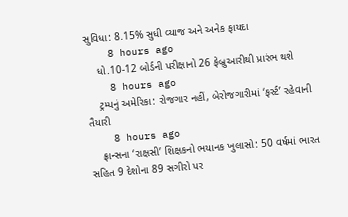સુવિધા: 8.15% સુધી વ્યાજ અને અનેક ફાયદા
    8 hours ago
    ધો.10-12 બોર્ડની પરીક્ષાનો 26 ફેબ્રુઆરીથી પ્રારંભ થશે
    8 hours ago
    ટ્રમ્પનું અમેરિકા: રોજગાર નહીં, બેરોજગારીમાં ‘ફર્સ્ટ’ રહેવાની તૈયારી
    8 hours ago
    ફ્રાન્સના ‘રાક્ષસી’ શિક્ષકનો ભયાનક ખુલાસો: 50 વર્ષમાં ભારત સહિત 9 દેશોના 89 સગીરો પર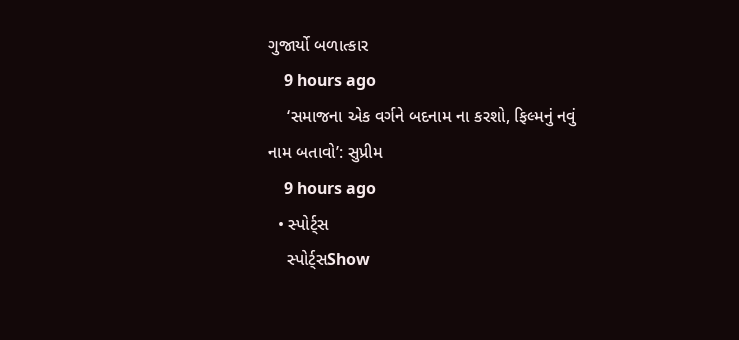ગુજાર્યો બળાત્કાર
    9 hours ago
    ‘સમાજના એક વર્ગને બદનામ ના કરશો, ફિલ્મનું નવું નામ બતાવો’: સુપ્રીમ
    9 hours ago
  • સ્પોર્ટ્સ
    સ્પોર્ટ્સShow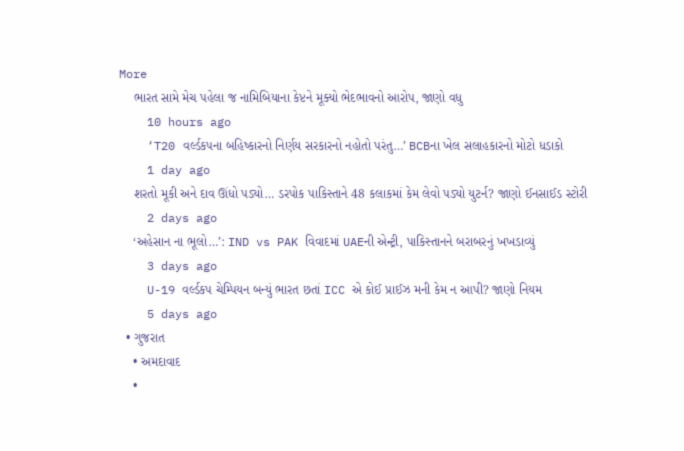More
    ભારત સામે મેચ પહેલા જ નામિબિયાના કેપ્ટને મૂક્યો ભેદભાવનો આરોપ, જાણો વધુ
    10 hours ago
    ‘T20 વર્લ્ડકપના બહિષ્કારનો નિર્ણય સરકારનો નહોતો પરંતુ…’ BCBના ખેલ સલાહકારનો મોટો ધડાકો
    1 day ago
    શરતો મૂકી અને દાવ ઊંધો પડ્યો… ડરપોક પાકિસ્તાને 48 કલાકમાં કેમ લેવો પડ્યો યુટર્ન? જાણો ઈનસાઈડ સ્ટોરી
    2 days ago
    ‘અહેસાન ના ભૂલો…’: IND vs PAK વિવાદમાં UAEની એન્ટ્રી, પાકિસ્તાનને બરાબરનું ખખડાવ્યું
    3 days ago
    U-19 વર્લ્ડકપ ચેમ્પિયન બન્યું ભારત છતાં ICC એ કોઈ પ્રાઈઝ મની કેમ ન આપી? જાણો નિયમ
    5 days ago
  • ગુજરાત
    • અમદાવાદ
    •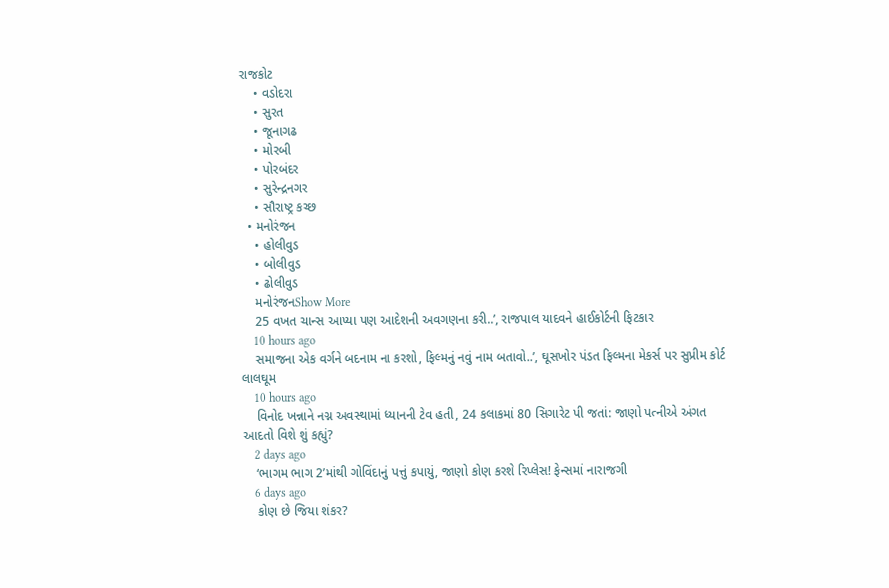રાજકોટ
    • વડોદરા
    • સુરત
    • જૂનાગઢ
    • મોરબી
    • પોરબંદર
    • સુરેન્દ્રનગર
    • સૌરાષ્ટ્ર કચ્છ
  • મનોરંજન
    • હોલીવુડ
    • બોલીવુડ
    • ઢોલીવુડ
    મનોરંજનShow More
    25 વખત ચાન્સ આપ્યા પણ આદેશની અવગણના કરી..’, રાજપાલ યાદવને હાઈકોર્ટની ફિટકાર
    10 hours ago
    સમાજના એક વર્ગને બદનામ ના કરશો, ફિલ્મનું નવું નામ બતાવો..’, ઘૂસખોર પંડત ફિલ્મના મેકર્સ પર સુપ્રીમ કોર્ટ લાલઘૂમ
    10 hours ago
    વિનોદ ખન્નાને નગ્ન અવસ્થામાં ધ્યાનની ટેવ હતી, 24 કલાકમાં 80 સિગારેટ પી જતાં: જાણો પત્નીએ અંગત આદતો વિશે શું કહ્યું?
    2 days ago
    ‘ભાગમ ભાગ 2’માંથી ગોવિંદાનું પત્તું કપાયું, જાણો કોણ કરશે રિપ્લેસ! ફેન્સમાં નારાજગી
    6 days ago
    કોણ છે જિયા શંકર?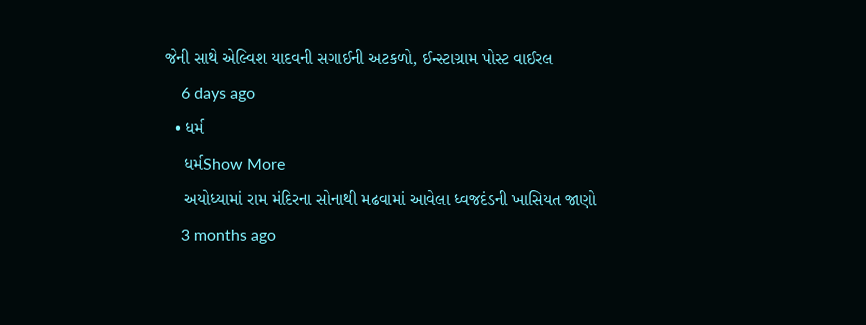જેની સાથે એલ્વિશ યાદવની સગાઈની અટકળો, ઈન્સ્ટાગ્રામ પોસ્ટ વાઈરલ
    6 days ago
  • ધર્મ
    ધર્મShow More
    અયોધ્યામાં રામ મંદિરના સોનાથી મઢવામાં આવેલા ધ્વજદંડની ખાસિયત જાણો
    3 months ago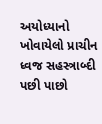અયોધ્યાનો ખોવાયેલો પ્રાચીન ધ્વજ સહસ્ત્રાબ્દી પછી પાછો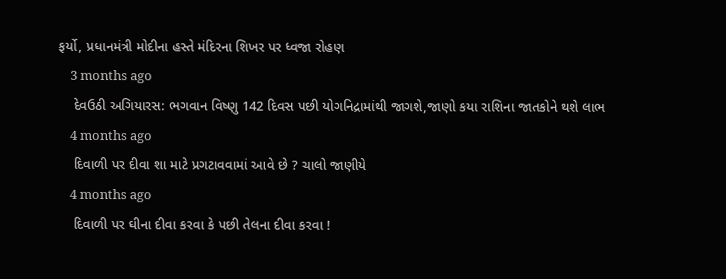ફર્યો, પ્રધાનમંત્રી મોદીના હસ્તે મંદિરના શિખર પર ધ્વજા રોહણ
    3 months ago
    દેવઉઠી અગિયારસ: ભગવાન વિષ્ણુ 142 દિવસ પછી યોગનિદ્રામાંથી જાગશે,જાણો કયા રાશિના જાતકોને થશે લાભ
    4 months ago
    દિવાળી પર દીવા શા માટે પ્રગટાવવામાં આવે છે ? ચાલો જાણીયે
    4 months ago
    દિવાળી પર ઘીના દીવા કરવા કે પછી તેલના દીવા કરવા !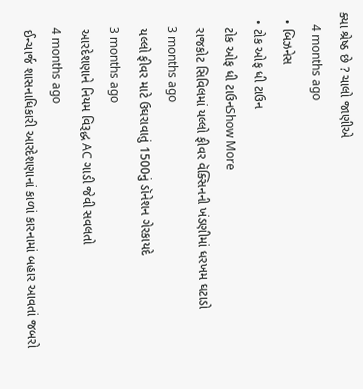ક્યા શ્રેષ્ઠ છે ? ચાલો જાણીએ
    4 months ago
  • બિઝનેસ
  • ટોક ઓફ ધી ટાઉન
    ટોક ઓફ ધી ટાઉનShow More
    રાજકોટ સિવિલમાં યલ્લો ફીવર વૅક્સિનની ખંડણીમાં ધરખમ ઘટાડો
    3 months ago
    યલ્લો ફીવર માટે ઉઘરાવાતું 1500નું ડૉનેશન ગેરકાયદે
    3 months ago
    આરદેશણાને નિયમ વિરૂદ્ધ AC ગાડી જેવી સવલતો
    4 months ago
    ઈન્ચાર્જ શાસનાધિકારી આરદેશણાનાં કાળાં કારનામાં બહાર આવતાં જબરો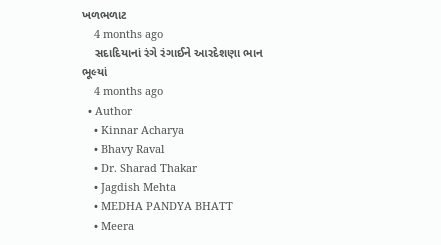ખળભળાટ
    4 months ago
    સદાદિયાનાં રંગે રંગાઈને આરદેશણા ભાન ભૂલ્યાં
    4 months ago
  • Author
    • Kinnar Acharya
    • Bhavy Raval
    • Dr. Sharad Thakar
    • Jagdish Mehta
    • MEDHA PANDYA BHATT
    • Meera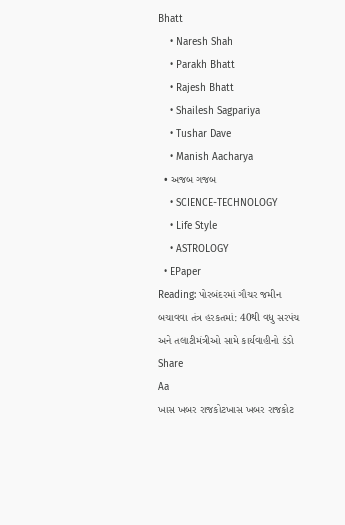Bhatt
    • Naresh Shah
    • Parakh Bhatt
    • Rajesh Bhatt
    • Shailesh Sagpariya
    • Tushar Dave
    • Manish Aacharya
  • અજબ ગજબ
    • SCIENCE-TECHNOLOGY
    • Life Style
    • ASTROLOGY
  • EPaper
Reading: પોરબંદરમાં ગૌચર જમીન બચાવવા તંત્ર હરકતમાં: 40થી વધુ સરપંચ અને તલાટીમંત્રીઓ સામે કાર્યવાહીનો ડંડો
Share
Aa
ખાસ ખબર રાજકોટખાસ ખબર રાજકોટ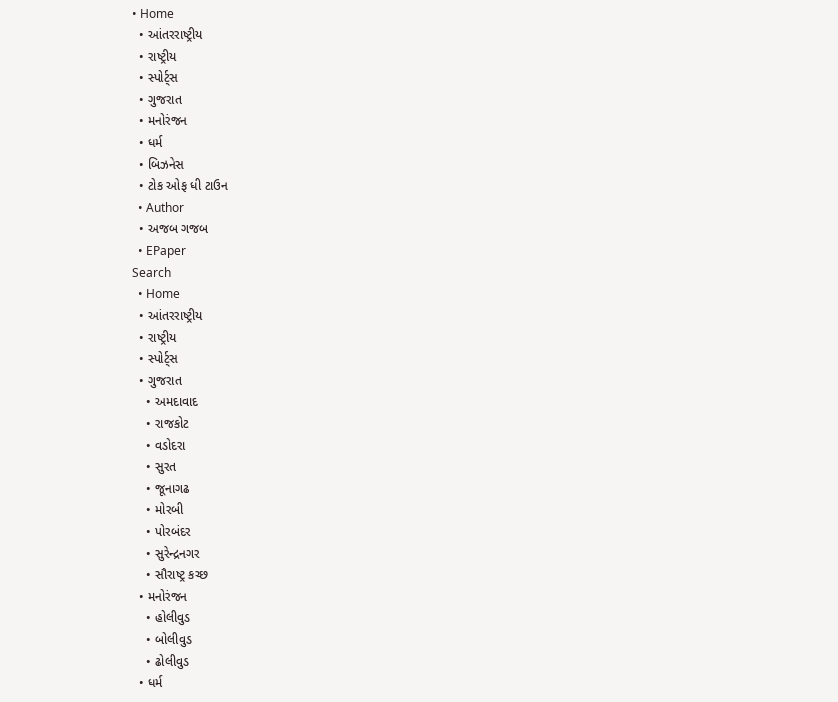• Home
  • આંતરરાષ્ટ્રીય
  • રાષ્ટ્રીય
  • સ્પોર્ટ્સ
  • ગુજરાત
  • મનોરંજન
  • ધર્મ
  • બિઝનેસ
  • ટોક ઓફ ધી ટાઉન
  • Author
  • અજબ ગજબ
  • EPaper
Search
  • Home
  • આંતરરાષ્ટ્રીય
  • રાષ્ટ્રીય
  • સ્પોર્ટ્સ
  • ગુજરાત
    • અમદાવાદ
    • રાજકોટ
    • વડોદરા
    • સુરત
    • જૂનાગઢ
    • મોરબી
    • પોરબંદર
    • સુરેન્દ્રનગર
    • સૌરાષ્ટ્ર કચ્છ
  • મનોરંજન
    • હોલીવુડ
    • બોલીવુડ
    • ઢોલીવુડ
  • ધર્મ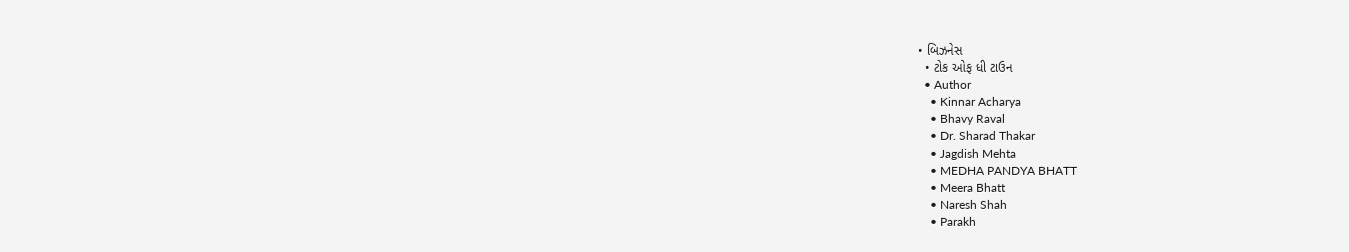• બિઝનેસ
  • ટોક ઓફ ધી ટાઉન
  • Author
    • Kinnar Acharya
    • Bhavy Raval
    • Dr. Sharad Thakar
    • Jagdish Mehta
    • MEDHA PANDYA BHATT
    • Meera Bhatt
    • Naresh Shah
    • Parakh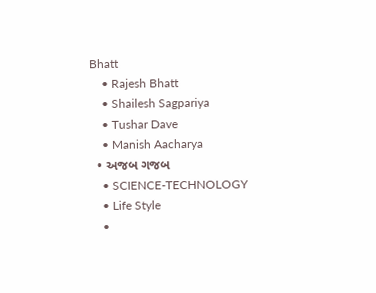Bhatt
    • Rajesh Bhatt
    • Shailesh Sagpariya
    • Tushar Dave
    • Manish Aacharya
  • અજબ ગજબ
    • SCIENCE-TECHNOLOGY
    • Life Style
    •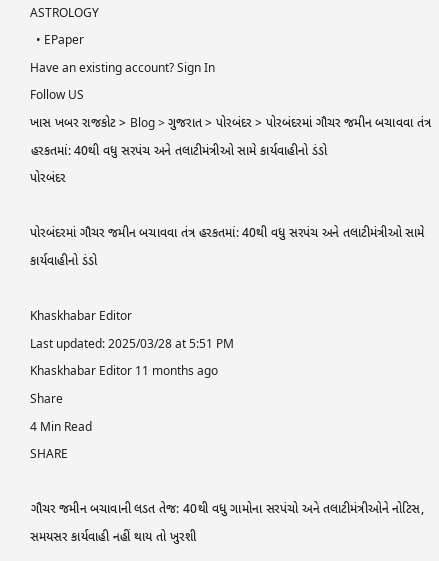ASTROLOGY
  • EPaper
Have an existing account? Sign In
Follow US
ખાસ ખબર રાજકોટ > Blog > ગુજરાત > પોરબંદર > પોરબંદરમાં ગૌચર જમીન બચાવવા તંત્ર હરકતમાં: 40થી વધુ સરપંચ અને તલાટીમંત્રીઓ સામે કાર્યવાહીનો ડંડો
પોરબંદર

પોરબંદરમાં ગૌચર જમીન બચાવવા તંત્ર હરકતમાં: 40થી વધુ સરપંચ અને તલાટીમંત્રીઓ સામે કાર્યવાહીનો ડંડો

Khaskhabar Editor
Last updated: 2025/03/28 at 5:51 PM
Khaskhabar Editor 11 months ago
Share
4 Min Read
SHARE

ગૌચર જમીન બચાવાની લડત તેજ: 40થી વધુ ગામોના સરપંચો અને તલાટીમંત્રીઓને નોટિસ, સમયસર કાર્યવાહી નહીં થાય તો ખુરશી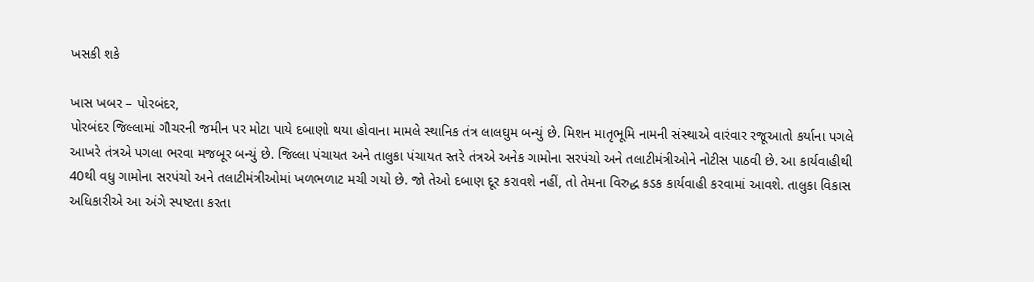ખસકી શકે

ખાસ ખબર – પોરબંદર,
પોરબંદર જિલ્લામાં ગૌચરની જમીન પર મોટા પાયે દબાણો થયા હોવાના મામલે સ્થાનિક તંત્ર લાલઘુમ બન્યું છે. મિશન માતૃભૂમિ નામની સંસ્થાએ વારંવાર રજૂઆતો કર્યાના પગલે આખરે તંત્રએ પગલા ભરવા મજબૂર બન્યું છે. જિલ્લા પંચાયત અને તાલુકા પંચાયત સ્તરે તંત્રએ અનેક ગામોના સરપંચો અને તલાટીમંત્રીઓને નોટીસ પાઠવી છે. આ કાર્યવાહીથી 40થી વધુ ગામોના સરપંચો અને તલાટીમંત્રીઓમાં ખળભળાટ મચી ગયો છે. જો તેઓ દબાણ દૂર કરાવશે નહીં, તો તેમના વિરુદ્ધ કડક કાર્યવાહી કરવામાં આવશે. તાલુકા વિકાસ અધિકારીએ આ અંગે સ્પષ્ટતા કરતા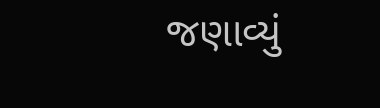જણાવ્યું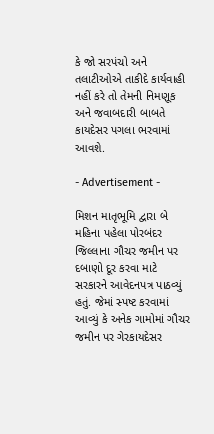કે જો સરપંચો અને તલાટીઓએ તાકીદે કાર્યવાહી નહીં કરે તો તેમની નિમણૂક અને જવાબદારી બાબતે કાયદેસર પગલા ભરવામાં આવશે.

- Advertisement -

મિશન માતૃભૂમિ દ્વારા બે મહિના પહેલા પોરબંદર જિલ્લાના ગૌચર જમીન પર દબાણો દૂર કરવા માટે સરકારને આવેદનપત્ર પાઠવ્યું હતું. જેમાં સ્પષ્ટ કરવામાં આવ્યું કે અનેક ગામોમાં ગૌચર જમીન પર ગેરકાયદેસર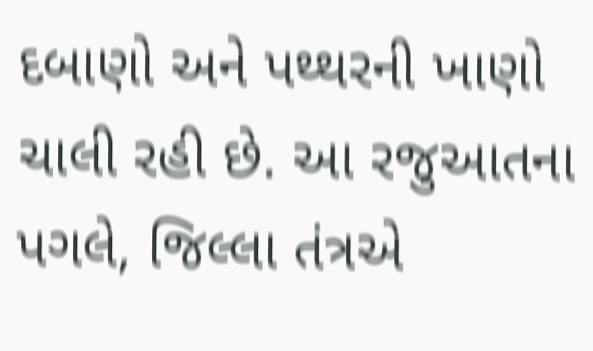દબાણો અને પથ્થરની ખાણો ચાલી રહી છે. આ રજુઆતના પગલે, જિલ્લા તંત્રએ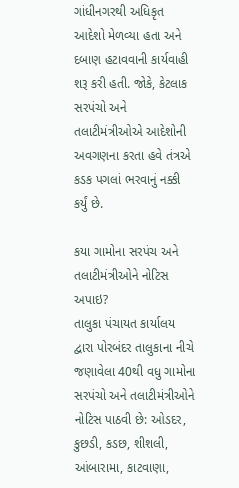ગાંધીનગરથી અધિકૃત આદેશો મેળવ્યા હતા અને દબાણ હટાવવાની કાર્યવાહી શરૂ કરી હતી. જોકે, કેટલાક સરપંચો અને તલાટીમંત્રીઓએ આદેશોની અવગણના કરતા હવે તંત્રએ કડક પગલાં ભરવાનું નક્કી કર્યું છે.

કયા ગામોના સરપંચ અને તલાટીમંત્રીઓને નોટિસ અપાઇ?
તાલુકા પંચાયત કાર્યાલય દ્વારા પોરબંદર તાલુકાના નીચે જણાવેલા 40થી વધુ ગામોના સરપંચો અને તલાટીમંત્રીઓને નોટિસ પાઠવી છે: ઓડદર, કુછડી, કડછ, શીશલી, આંબારામા, કાટવાણા,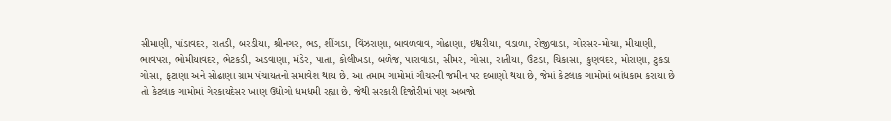સીમાણી, પાંડાવદર, રાતડી, બરડીયા, શ્રીનગર, ભડ, શીંગડા, વિંઝરાણા, બાવળવાવ, ગોઢાણા, ઇશ્વરીયા, વડાળા, રોજીવાડા, ગોરસર-મોચા, મીયાણી, ભાવપરા, ભોમીયાવદર, ભેટકડી, અડવાણા, મંડેર, પાતા, કોલીખડા, બળેજ, પારાવાડા, સીમર, ગોસા, રાતીયા, ઉંટડા, ચિકાસા, કુણવદર, મોરાણા, ટુકડા ગોસા, ફટાણા અને સોઢાણા ગ્રામ પંચાયતનો સમાવેશ થાય છે. આ તમામ ગામોમાં ગૌચરની જમીન પર દબાણો થયા છે, જેમાં કેટલાક ગામોમાં બાંધકામ કરાયા છે તો કેટલાક ગામોમાં ગેરકાયદેસર ખાણ ઉદ્યોગો ધમધમી રહ્યા છે. જેથી સરકારી દિજોરીમાં પણ અબજો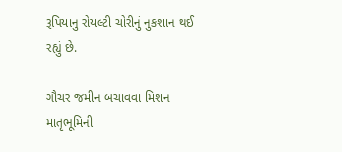રૂપિયાનુ રોયલ્ટી ચોરીનું નુકશાન થઈ રહ્યું છે.

ગૌચર જમીન બચાવવા મિશન માતૃભૂમિની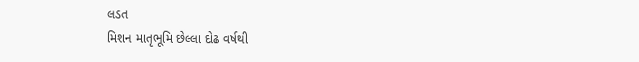લડત
મિશન માતૃભૂમિ છેલ્લા દોઢ વર્ષથી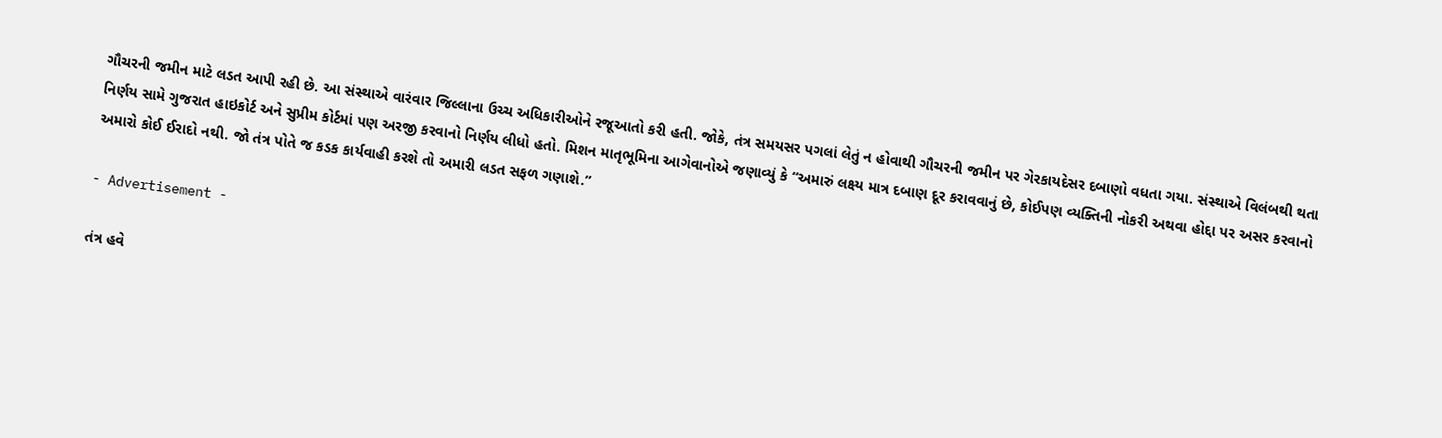ગૌચરની જમીન માટે લડત આપી રહી છે. આ સંસ્થાએ વારંવાર જિલ્લાના ઉચ્ચ અધિકારીઓને રજૂઆતો કરી હતી. જોકે, તંત્ર સમયસર પગલાં લેતું ન હોવાથી ગૌચરની જમીન પર ગેરકાયદેસર દબાણો વધતા ગયા. સંસ્થાએ વિલંબથી થતા નિર્ણય સામે ગુજરાત હાઇકોર્ટ અને સુપ્રીમ કોર્ટમાં પણ અરજી કરવાનો નિર્ણય લીધો હતો. મિશન માતૃભૂમિના આગેવાનોએ જણાવ્યું કે “અમારું લક્ષ્ય માત્ર દબાણ દૂર કરાવવાનું છે, કોઈપણ વ્યક્તિની નોકરી અથવા હોદ્દા પર અસર કરવાનો અમારો કોઈ ઈરાદો નથી. જો તંત્ર પોતે જ કડક કાર્યવાહી કરશે તો અમારી લડત સફળ ગણાશે.”

- Advertisement -

તંત્ર હવે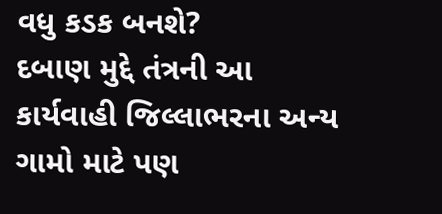વધુ કડક બનશે?
દબાણ મુદ્દે તંત્રની આ કાર્યવાહી જિલ્લાભરના અન્ય ગામો માટે પણ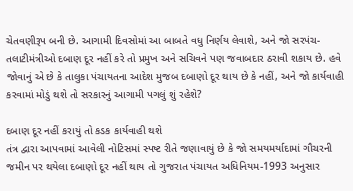ચેતવણીરૂપ બની છે. આગામી દિવસોમાં આ બાબતે વધુ નિર્ણય લેવાશે, અને જો સરપંચ-તલાટીમંત્રીઓ દબાણ દૂર નહીં કરે તો પ્રમુખ અને સચિવને પણ જવાબદાર ઠરાવી શકાય છે. હવે જોવાનું એ છે કે તાલુકા પંચાયતના આદેશ મુજબ દબાણો દૂર થાય છે કે નહીં, અને જો કાર્યવાહી કરવામાં મોડું થશે તો સરકારનું આગામી પગલું શું રહેશે?

દબાણ દૂર નહીં કરાયું તો કડક કાર્યવાહી થશે
તંત્ર દ્વારા આપવામાં આવેલી નોટિસમાં સ્પષ્ટ રીતે જણાવાયું છે કે જો સમયમર્યાદામાં ગૌચરની જમીન પર થયેલા દબાણો દૂર નહીં થાય તો ગુજરાત પંચાયત અધિનિયમ-1993 અનુસાર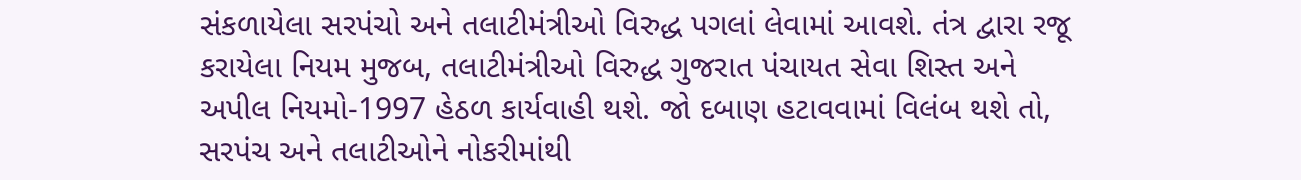સંકળાયેલા સરપંચો અને તલાટીમંત્રીઓ વિરુદ્ધ પગલાં લેવામાં આવશે. તંત્ર દ્વારા રજૂ કરાયેલા નિયમ મુજબ, તલાટીમંત્રીઓ વિરુદ્ધ ગુજરાત પંચાયત સેવા શિસ્ત અને અપીલ નિયમો-1997 હેઠળ કાર્યવાહી થશે. જો દબાણ હટાવવામાં વિલંબ થશે તો, સરપંચ અને તલાટીઓને નોકરીમાંથી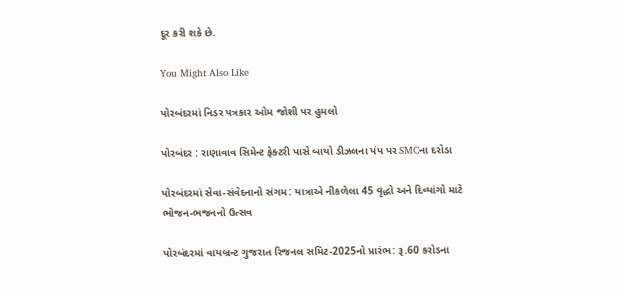દૂર કરી શકે છે.

You Might Also Like

પોરબંદરમાં નિડર પત્રકાર ઓમ જોશી પર હુમલો

પોરબંદર : રાણાવાવ સિમેન્ટ ફેક્ટરી પાસે બાયો ડીઝલના પંપ પર SMCના દરોડા

પોરબંદરમાં સેવા-સંવેદનાનો સંગમ: યાત્રાએ નીકળેલા 45 વૃદ્ધો અને દિવ્યાંગો માટે ભોજન-ભજનનો ઉત્સવ

પોરબંદરમાં વાયબ્રન્ટ ગુજરાત રિજનલ સમિટ-2025નો પ્રારંભ: રૂ.60 કરોડના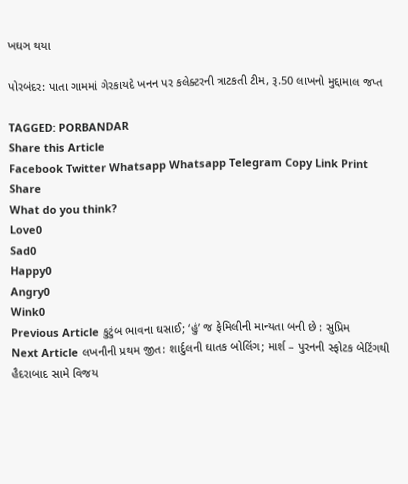ખઘઞ થયા

પોરબંદર: પાતા ગામમાં ગેરકાયદે ખનન પર કલેક્ટરની ત્રાટકતી ટીમ, રૂ.50 લાખનો મુદ્દામાલ જપ્ત

TAGGED: PORBANDAR
Share this Article
Facebook Twitter Whatsapp Whatsapp Telegram Copy Link Print
Share
What do you think?
Love0
Sad0
Happy0
Angry0
Wink0
Previous Article કુટુંબ ભાવના ઘસાઈ; ‘હું’ જ ફેમિલીની માન્યતા બની છે : સુપ્રિમ
Next Article લખનૌની પ્રથમ જીત: શાર્દુલની ઘાતક બોલિંગ; માર્શ – પુરનની સ્ફોટક બેટિંગથી હૈદરાબાદ સામે વિજય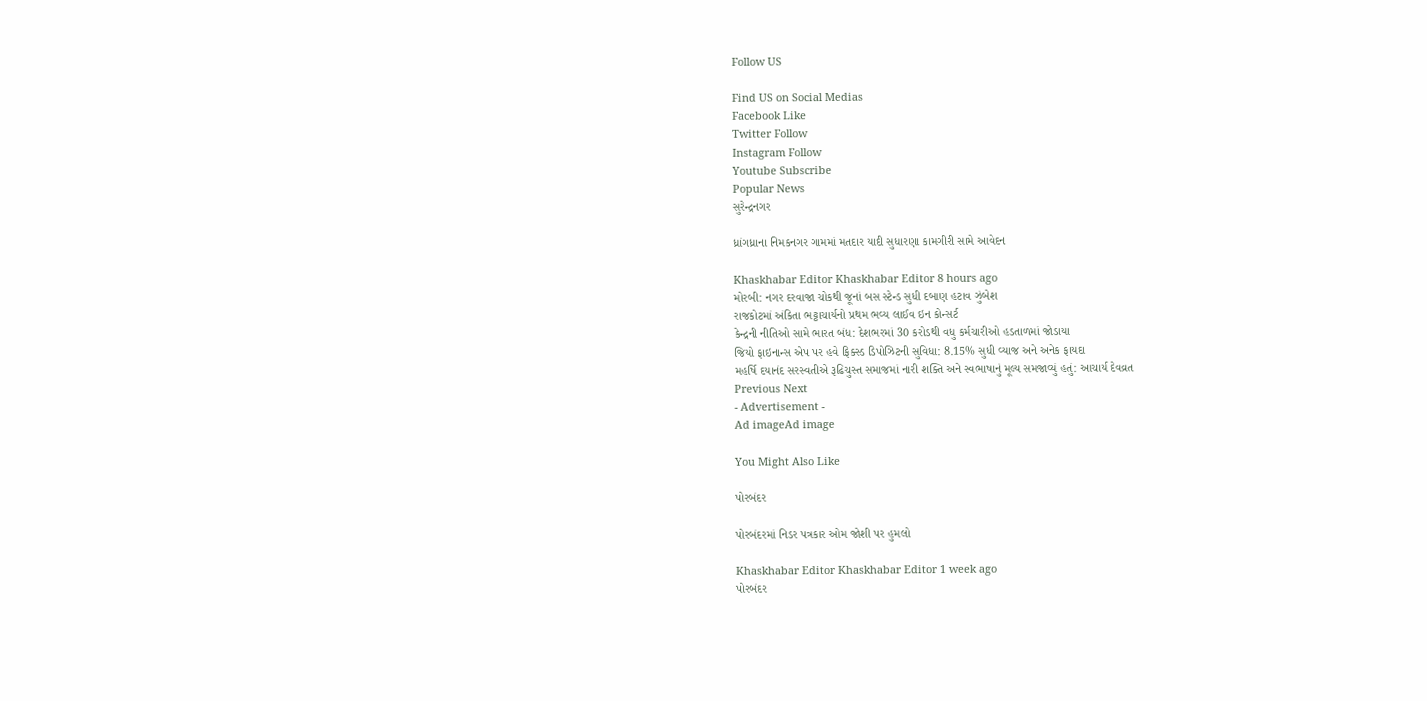Follow US

Find US on Social Medias
Facebook Like
Twitter Follow
Instagram Follow
Youtube Subscribe
Popular News
સુરેન્દ્રનગર

ધ્રાંગધ્રાના નિમકનગર ગામમાં મતદાર યાદી સુધારણા કામગીરી સામે આવેદન

Khaskhabar Editor Khaskhabar Editor 8 hours ago
મોરબી: નગર દરવાજા ચોકથી જૂનાં બસ સ્ટેન્ડ સુધી દબાણ હટાવ ઝુંબેશ
રાજકોટમાં અંકિતા ભટ્ટાચાર્યનો પ્રથમ ભવ્ય લાઈવ ઇન કોન્સર્ટ
કેન્દ્રની નીતિઓ સામે ભારત બંધ: દેશભરમાં 30 કરોડથી વધુ કર્મચારીઓ હડતાળમાં જોડાયા
જિયો ફાઇનાન્સ એપ પર હવે ફિક્સ્ડ ડિપોઝિટની સુવિધા: 8.15% સુધી વ્યાજ અને અનેક ફાયદા
મહર્ષિ દયાનંદ સરસ્વતીએ રૂઢિચુસ્ત સમાજમાં નારી શક્તિ અને સ્વભાષાનું મૂલ્ય સમજાવ્યું હતું: આચાર્ય દેવવ્રત
Previous Next
- Advertisement -
Ad imageAd image

You Might Also Like

પોરબંદર

પોરબંદરમાં નિડર પત્રકાર ઓમ જોશી પર હુમલો

Khaskhabar Editor Khaskhabar Editor 1 week ago
પોરબંદર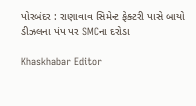પોરબંદર : રાણાવાવ સિમેન્ટ ફેક્ટરી પાસે બાયો ડીઝલના પંપ પર SMCના દરોડા

Khaskhabar Editor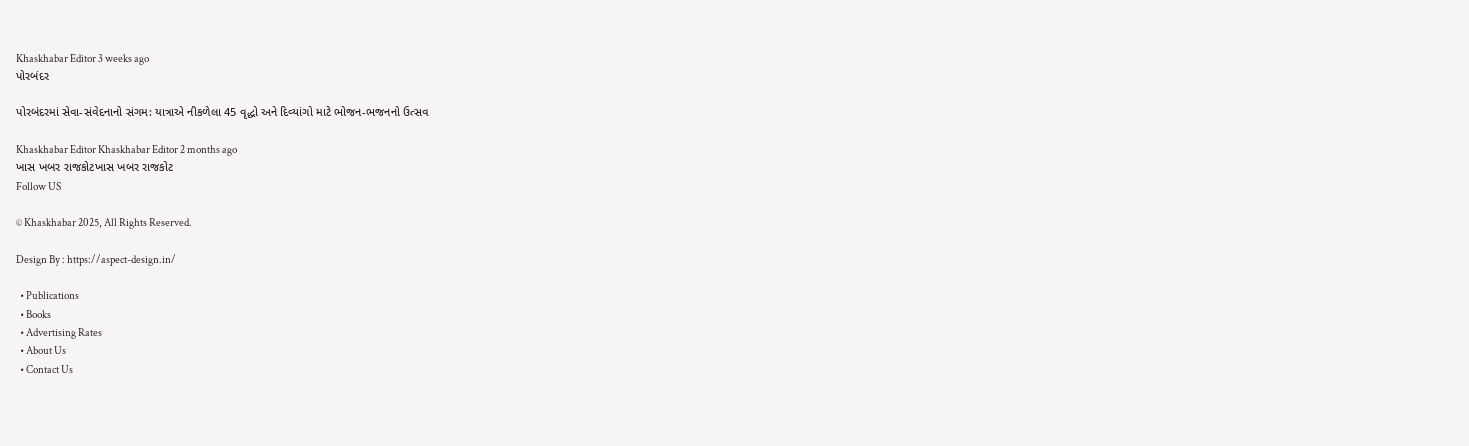Khaskhabar Editor 3 weeks ago
પોરબંદર

પોરબંદરમાં સેવા-સંવેદનાનો સંગમ: યાત્રાએ નીકળેલા 45 વૃદ્ધો અને દિવ્યાંગો માટે ભોજન-ભજનનો ઉત્સવ

Khaskhabar Editor Khaskhabar Editor 2 months ago
ખાસ ખબર રાજકોટખાસ ખબર રાજકોટ
Follow US

© Khaskhabar 2025, All Rights Reserved.

Design By : https://aspect-design.in/

  • Publications
  • Books
  • Advertising Rates
  • About Us
  • Contact Us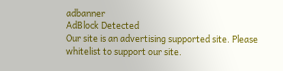adbanner
AdBlock Detected
Our site is an advertising supported site. Please whitelist to support our site.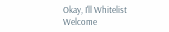Okay, I'll Whitelist
Welcome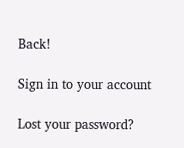Back!

Sign in to your account

Lost your password?